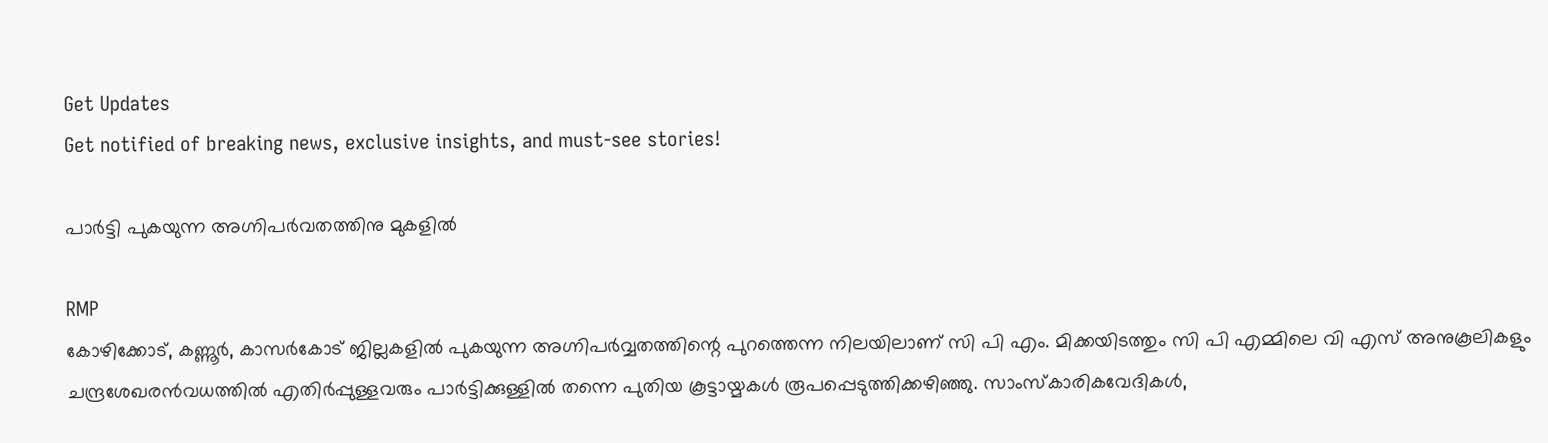Get Updates
Get notified of breaking news, exclusive insights, and must-see stories!

പാര്‍ട്ടി പുകയുന്ന അഗ്നിപര്‍വതത്തിനു മുകളില്‍

RMP
കോഴിക്കോട്, കണ്ണൂര്‍, കാസര്‍കോട് ജില്ലകളില്‍ പുകയുന്ന അഗ്നിപര്‍വ്വതത്തിന്റെ പുറത്തെന്ന നിലയിലാണ് സി പി എം. മിക്കയിടത്തും സി പി എമ്മിലെ വി എസ് അനുകൂലികളും ചന്ദ്രശേഖരന്‍വധത്തില്‍ എതിര്‍പ്പുള്ളവരും പാര്‍ട്ടിക്കുള്ളില്‍ തന്നെ പുതിയ കൂട്ടായ്മകള്‍ രൂപപ്പെടുത്തിക്കഴിഞ്ഞു. സാംസ്‌കാരികവേദികള്‍,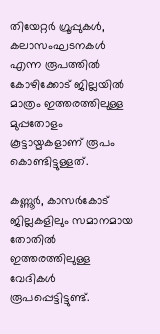തിയേറ്റര്‍ ഗ്രൂപ്പുകള്‍, കലാസംഘടനകള്‍ എന്ന രൂപത്തില്‍ കോഴിക്കോട് ജില്ലയില്‍ മാത്രം ഇത്തരത്തിലുള്ള മുപ്പതോളം കൂട്ടായ്മകളാണ് രൂപം കൊണ്ടിട്ടുള്ളത്.

കണ്ണൂര്‍, കാസര്‍കോട് ജില്ലകളിലും സമാനമായ തോതില്‍ ഇത്തരത്തിലുള്ള വേദികള്‍ രൂപപ്പെട്ടിട്ടുണ്ട്.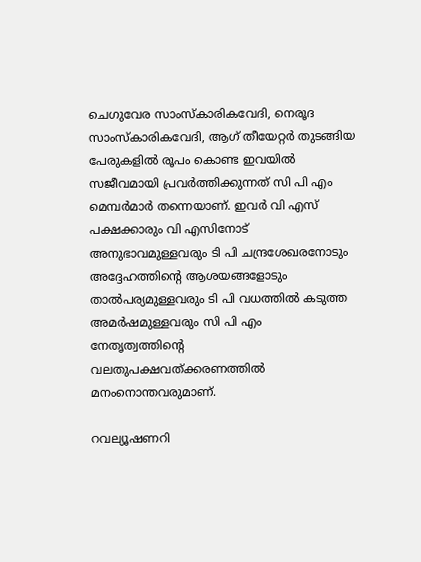ചെഗുവേര സാംസ്‌കാരികവേദി, നെരൂദ സാംസ്‌കാരികവേദി, ആഗ് തീയേറ്റര്‍ തുടങ്ങിയ പേരുകളില്‍ രൂപം കൊണ്ട ഇവയില്‍ സജീവമായി പ്രവര്‍ത്തിക്കുന്നത് സി പി എം മെമ്പര്‍മാര്‍ തന്നെയാണ്. ഇവര്‍ വി എസ് പക്ഷക്കാരും വി എസിനോട് അനുഭാവമുള്ളവരും ടി പി ചന്ദ്രശേഖരനോടും അദ്ദേഹത്തിന്റെ ആശയങ്ങളോടും താല്‍പര്യമുള്ളവരും ടി പി വധത്തില്‍ കടുത്ത അമര്‍ഷമുള്ളവരും സി പി എം നേതൃത്വത്തിന്റെ വലതുപക്ഷവത്ക്കരണത്തില്‍ മനംനൊന്തവരുമാണ്.

റവല്യൂഷണറി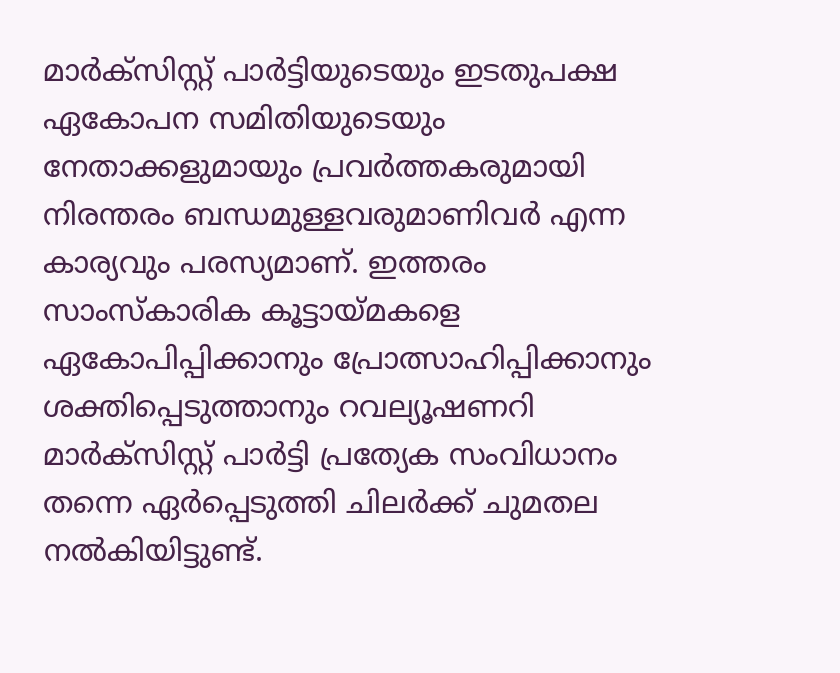മാര്‍ക്‌സിസ്റ്റ് പാര്‍ട്ടിയുടെയും ഇടതുപക്ഷ ഏകോപന സമിതിയുടെയും നേതാക്കളുമായും പ്രവര്‍ത്തകരുമായി നിരന്തരം ബന്ധമുള്ളവരുമാണിവര്‍ എന്ന കാര്യവും പരസ്യമാണ്. ഇത്തരം സാംസ്‌കാരിക കൂട്ടായ്മകളെ ഏകോപിപ്പിക്കാനും പ്രോത്സാഹിപ്പിക്കാനും ശക്തിപ്പെടുത്താനും റവല്യൂഷണറി മാര്‍ക്‌സിസ്റ്റ് പാര്‍ട്ടി പ്രത്യേക സംവിധാനം തന്നെ ഏര്‍പ്പെടുത്തി ചിലര്‍ക്ക് ചുമതല നല്‍കിയിട്ടുണ്ട്.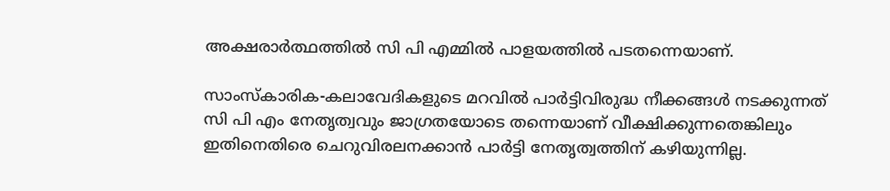അക്ഷരാര്‍ത്ഥത്തില്‍ സി പി എമ്മില്‍ പാളയത്തില്‍ പടതന്നെയാണ്.

സാംസ്‌കാരിക-കലാവേദികളുടെ മറവില്‍ പാര്‍ട്ടിവിരുദ്ധ നീക്കങ്ങള്‍ നടക്കുന്നത് സി പി എം നേതൃത്വവും ജാഗ്രതയോടെ തന്നെയാണ് വീക്ഷിക്കുന്നതെങ്കിലും ഇതിനെതിരെ ചെറുവിരലനക്കാന്‍ പാര്‍ട്ടി നേതൃത്വത്തിന് കഴിയുന്നില്ല.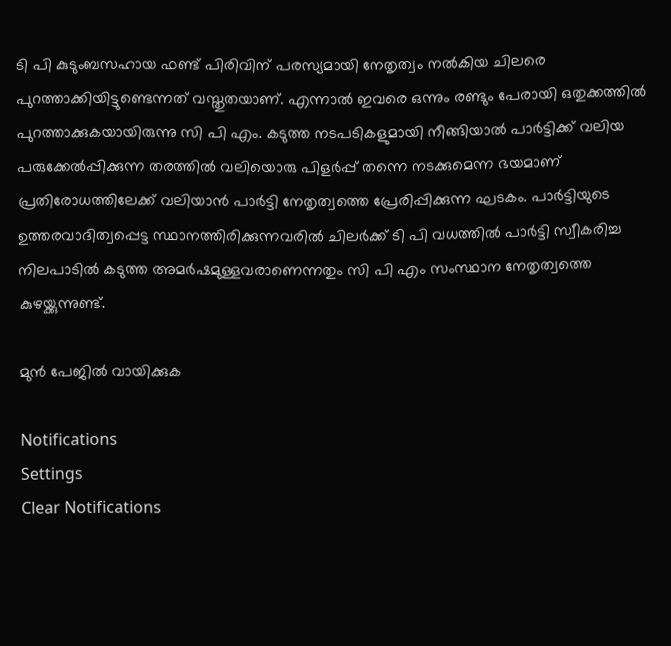ടി പി കുടുംബസഹായ ഫണ്ട് പിരിവിന് പരസ്യമായി നേതൃത്വം നല്‍കിയ ചിലരെ പുറത്താക്കിയിട്ടുണ്ടെന്നത് വസ്തുതയാണ്. എന്നാല്‍ ഇവരെ ഒന്നും രണ്ടും പേരായി ഒതുക്കത്തില്‍ പുറത്താക്കുകയായിരുന്നു സി പി എം. കടുത്ത നടപടികളുമായി നീങ്ങിയാല്‍ പാര്‍ട്ടിക്ക് വലിയ പരുക്കേല്‍പ്പിക്കുന്ന തരത്തില്‍ വലിയൊരു പിളര്‍പ്പ് തന്നെ നടക്കുമെന്ന ഭയമാണ് പ്രതിരോധത്തിലേക്ക് വലിയാന്‍ പാര്‍ട്ടി നേതൃത്വത്തെ പ്രേരിപ്പിക്കുന്ന ഘടകം. പാര്‍ട്ടിയുടെ ഉത്തരവാദിത്വപ്പെട്ട സ്ഥാനത്തിരിക്കുന്നവരില്‍ ചിലര്‍ക്ക് ടി പി വധത്തില്‍ പാര്‍ട്ടി സ്വീകരിച്ച നിലപാടില്‍ കടുത്ത അമര്‍ഷമുള്ളവരാണെന്നതും സി പി എം സംസ്ഥാന നേതൃത്വത്തെ കുഴയ്ക്കുന്നുണ്ട്.

മുന്‍ പേജില്‍ വായിക്കുക

Notifications
Settings
Clear Notifications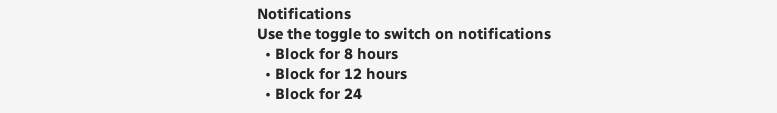Notifications
Use the toggle to switch on notifications
  • Block for 8 hours
  • Block for 12 hours
  • Block for 24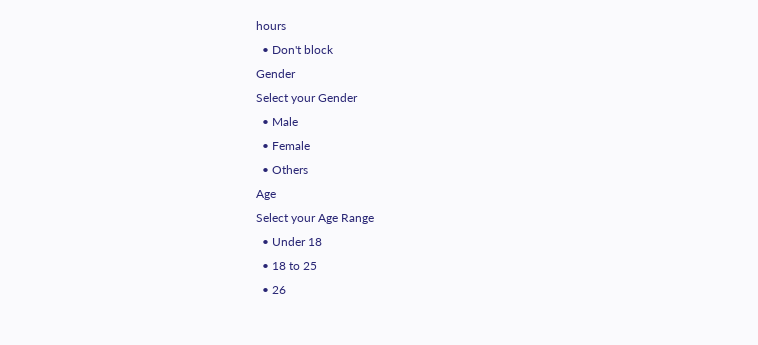hours
  • Don't block
Gender
Select your Gender
  • Male
  • Female
  • Others
Age
Select your Age Range
  • Under 18
  • 18 to 25
  • 26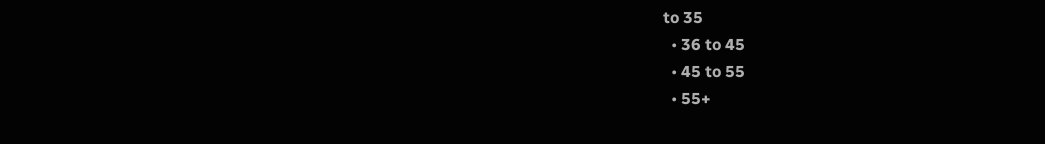to 35
  • 36 to 45
  • 45 to 55
  • 55+